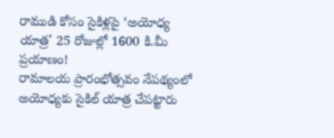రాముడి కోసం సైకిళ్లపై ‘అయోధ్య యాత్ర’ 25 రోజుల్లో 1600 కి.మీ ప్రయాణం!
రామాలయ ప్రారంభోత్సవం నేపథ్యంలో అయోధ్యకు సైకిల్ యాత్ర చేపట్టారు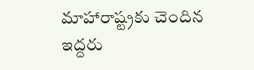మాహారాష్ట్రకు చెందిన ఇద్దరు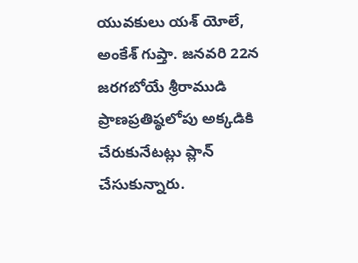యువకులు యశ్ యోలే, అంకేశ్ గుప్తా. జనవరి 22న జరగబోయే శ్రీరాముడి ప్రాణప్రతిష్ఠలోపు అక్కడికి చేరుకునేటట్లు ప్లాన్ చేసుకున్నారు.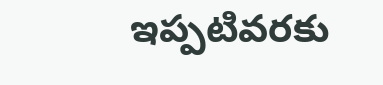ఇప్పటివరకు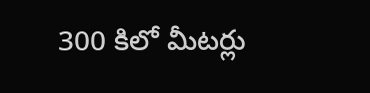300 కిలో మీటర్లు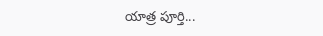యాత్ర పూర్తి...